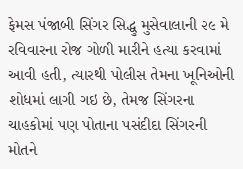ફેમસ પંજાબી સિંગર સિદ્ધુ મુસેવાલાની ૨૯ મે રવિવારના રોજ ગોળી મારીને હત્યા કરવામાં આવી હતી, ત્યારથી પોલીસ તેમના ખૂનિઓની શોધમાં લાગી ગઇ છે, તેમજ સિંગરના ચાહકોમાં પણ પોતાના પસંદીદા સિંગરની મોતને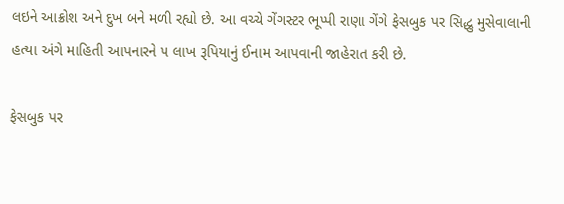લઇને આક્રોશ અને દુખ બને મળી રહ્યો છે. આ વચ્ચે ગેંગસ્ટર ભૂપ્પી રાણા ગેંગે ફેસબુક પર સિદ્ધુ મુસેવાલાની હત્યા અંગે માહિતી આપનારને ૫ લાખ રૂપિયાનું ઈનામ આપવાની જાહેરાત કરી છે.

ફેસબુક પર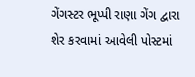ગેંગસ્ટર ભૂપ્પી રાણા ગેંગ દ્વારા શેર કરવામાં આવેલી પોસ્ટમાં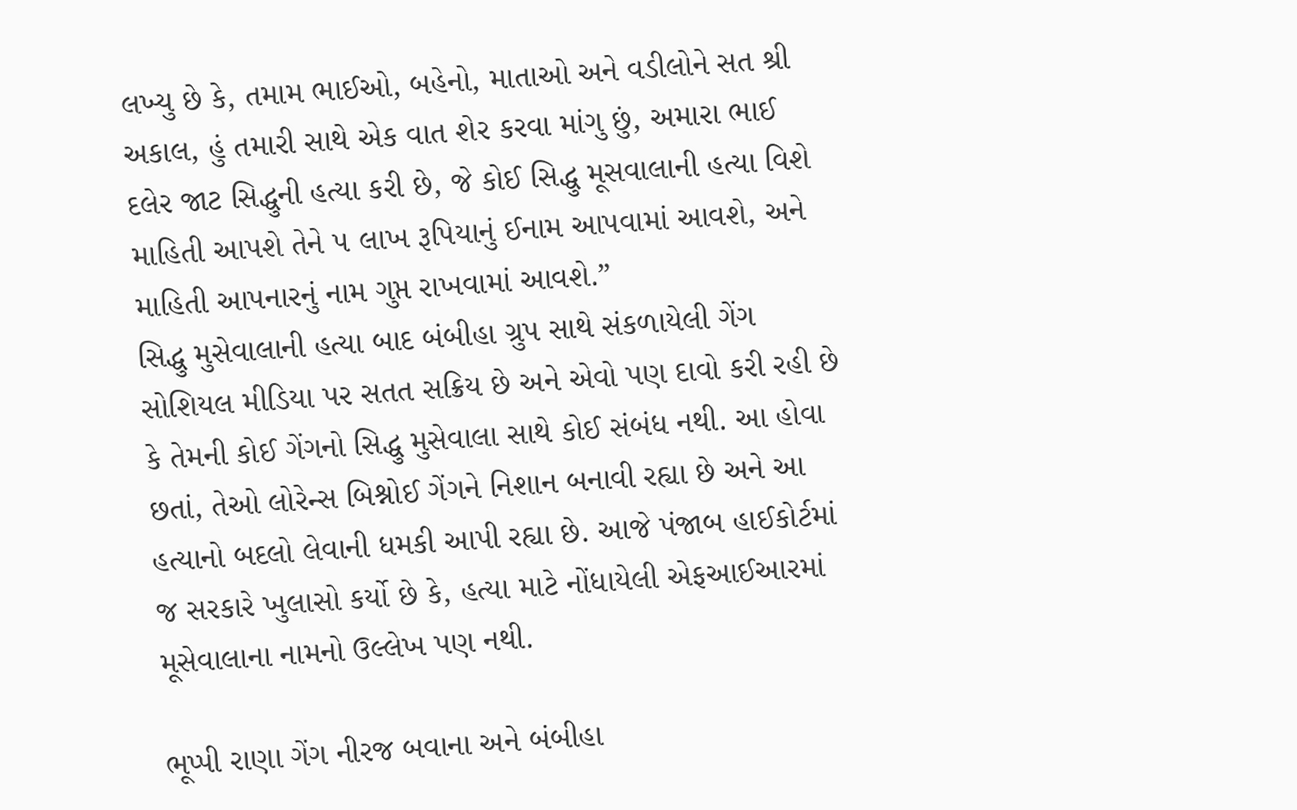લખ્યુ છે કે, તમામ ભાઈઓ, બહેનો, માતાઓ અને વડીલોને સત શ્રી અકાલ, હું તમારી સાથે એક વાત શેર કરવા માંગુ છું, અમારા ભાઈ દલેર જાટ સિદ્ધુની હત્યા કરી છે, જે કોઈ સિદ્ધુ મૂસવાલાની હત્યા વિશે માહિતી આપશે તેને ૫ લાખ રૂપિયાનું ઈનામ આપવામાં આવશે, અને માહિતી આપનારનું નામ ગુપ્ત રાખવામાં આવશે.”
સિદ્ધુ મુસેવાલાની હત્યા બાદ બંબીહા ગ્રુપ સાથે સંકળાયેલી ગેંગ સોશિયલ મીડિયા પર સતત સક્રિય છે અને એવો પણ દાવો કરી રહી છે કે તેમની કોઈ ગેંગનો સિદ્ધુ મુસેવાલા સાથે કોઈ સંબંધ નથી. આ હોવા છતાં, તેઓ લોરેન્સ બિશ્નોઈ ગેંગને નિશાન બનાવી રહ્યા છે અને આ હત્યાનો બદલો લેવાની ધમકી આપી રહ્યા છે. આજે પંજાબ હાઈકોર્ટમાં જ સરકારે ખુલાસો કર્યો છે કે, હત્યા માટે નોંધાયેલી એફઆઈઆરમાં મૂસેવાલાના નામનો ઉલ્લેખ પણ નથી.

ભૂપ્પી રાણા ગેંગ નીરજ બવાના અને બંબીહા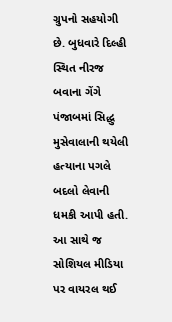ગ્રુપનો સહયોગી છે. બુધવારે દિલ્હી સ્થિત નીરજ બવાના ગેંગે પંજાબમાં સિદ્ધુ મુસેવાલાની થયેલી હત્યાના પગલે બદલો લેવાની ધમકી આપી હતી. આ સાથે જ સોશિયલ મીડિયા પર વાયરલ થઈ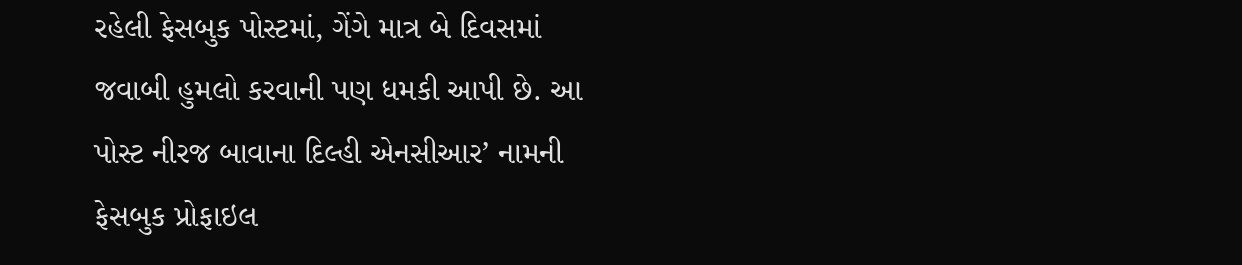રહેલી ફેસબુક પોસ્ટમાં, ગેંગે માત્ર બે દિવસમાં જવાબી હુમલો કરવાની પણ ધમકી આપી છે. આ પોસ્ટ નીરજ બાવાના દિલ્હી એનસીઆર’ નામની ફેસબુક પ્રોફાઇલ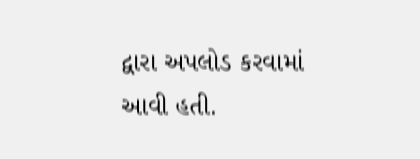દ્વારા અપલોડ કરવામાં આવી હતી.